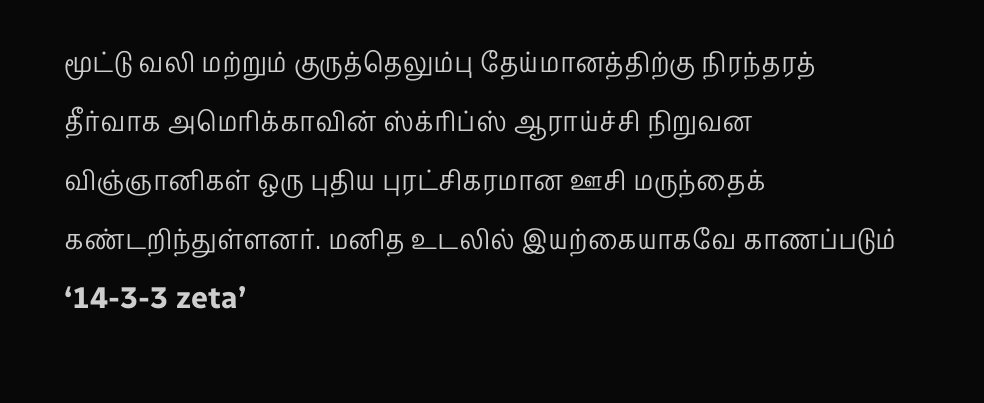மூட்டு வலி மற்றும் குருத்தெலும்பு தேய்மானத்திற்கு நிரந்தரத் தீர்வாக அமெரிக்காவின் ஸ்க்ரிப்ஸ் ஆராய்ச்சி நிறுவன விஞ்ஞானிகள் ஒரு புதிய புரட்சிகரமான ஊசி மருந்தைக் கண்டறிந்துள்ளனர். மனித உடலில் இயற்கையாகவே காணப்படும் ‘14-3-3 zeta’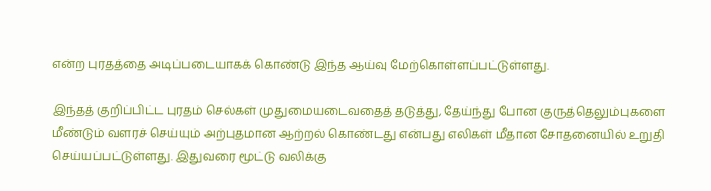என்ற புரதத்தை அடிப்படையாகக் கொண்டு இந்த ஆய்வு மேற்கொள்ளப்பட்டுள்ளது.

இந்தத் குறிப்பிட்ட புரதம் செல்கள் முதுமையடைவதைத் தடுத்து, தேய்ந்து போன குருத்தெலும்புகளை மீண்டும் வளரச் செய்யும் அற்புதமான ஆற்றல் கொண்டது என்பது எலிகள் மீதான சோதனையில் உறுதி செய்யப்பட்டுள்ளது. இதுவரை மூட்டு வலிக்கு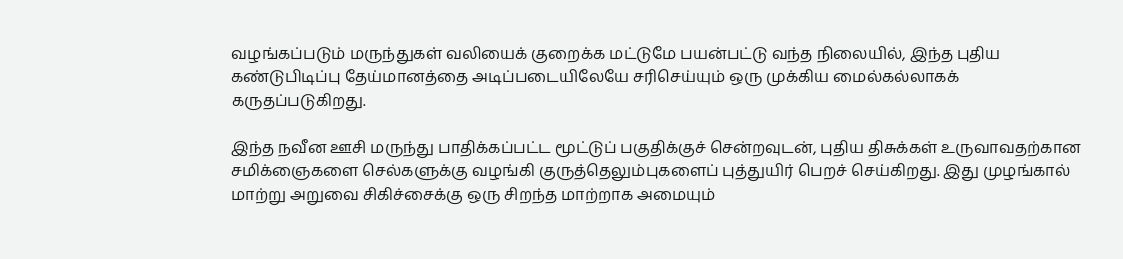வழங்கப்படும் மருந்துகள் வலியைக் குறைக்க மட்டுமே பயன்பட்டு வந்த நிலையில், இந்த புதிய கண்டுபிடிப்பு தேய்மானத்தை அடிப்படையிலேயே சரிசெய்யும் ஒரு முக்கிய மைல்கல்லாகக் கருதப்படுகிறது.

இந்த நவீன ஊசி மருந்து பாதிக்கப்பட்ட மூட்டுப் பகுதிக்குச் சென்றவுடன், புதிய திசுக்கள் உருவாவதற்கான சமிக்ஞைகளை செல்களுக்கு வழங்கி குருத்தெலும்புகளைப் புத்துயிர் பெறச் செய்கிறது. இது முழங்கால் மாற்று அறுவை சிகிச்சைக்கு ஒரு சிறந்த மாற்றாக அமையும்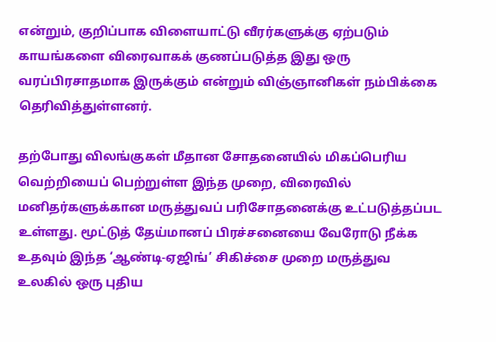என்றும், குறிப்பாக விளையாட்டு வீரர்களுக்கு ஏற்படும் காயங்களை விரைவாகக் குணப்படுத்த இது ஒரு வரப்பிரசாதமாக இருக்கும் என்றும் விஞ்ஞானிகள் நம்பிக்கை தெரிவித்துள்ளனர்.

தற்போது விலங்குகள் மீதான சோதனையில் மிகப்பெரிய வெற்றியைப் பெற்றுள்ள இந்த முறை, விரைவில் மனிதர்களுக்கான மருத்துவப் பரிசோதனைக்கு உட்படுத்தப்பட உள்ளது. மூட்டுத் தேய்மானப் பிரச்சனையை வேரோடு நீக்க உதவும் இந்த ‘ஆண்டி-ஏஜிங்’ சிகிச்சை முறை மருத்துவ உலகில் ஒரு புதிய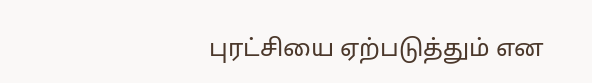புரட்சியை ஏற்படுத்தும் என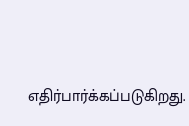எதிர்பார்க்கப்படுகிறது.